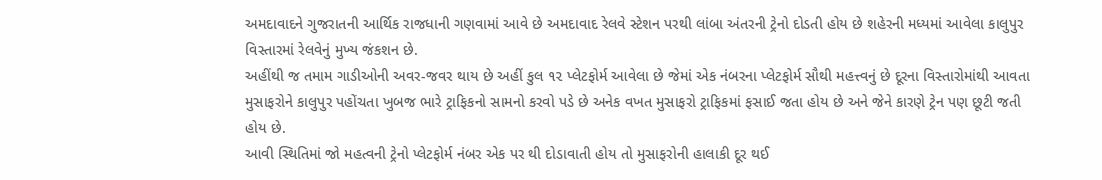અમદાવાદને ગુજરાતની આર્થિક રાજધાની ગણવામાં આવે છે અમદાવાદ રેલવે સ્ટેશન પરથી લાંબા અંતરની ટ્રેનો દોડતી હોય છે શહેરની મધ્યમાં આવેલા કાલુપુર વિસ્તારમાં રેલવેનું મુખ્ય જંકશન છે.
અહીંથી જ તમામ ગાડીઓની અવર-જવર થાય છે અહીં કુલ ૧૨ પ્લેટફોર્મ આવેલા છે જેમાં એક નંબરના પ્લેટફોર્મ સૌથી મહત્ત્વનું છે દૂરના વિસ્તારોમાંથી આવતા મુસાફરોને કાલુપુર પહોંચતા ખુબજ ભારે ટ્રાફિકનો સામનો કરવો પડે છે અનેક વખત મુસાફરો ટ્રાફિકમાં ફસાઈ જતા હોય છે અને જેને કારણે ટ્રેન પણ છૂટી જતી હોય છે.
આવી સ્થિતિમાં જો મહત્વની ટ્રેનો પ્લેટફોર્મ નંબર એક પર થી દોડાવાતી હોય તો મુસાફરોની હાલાકી દૂર થઈ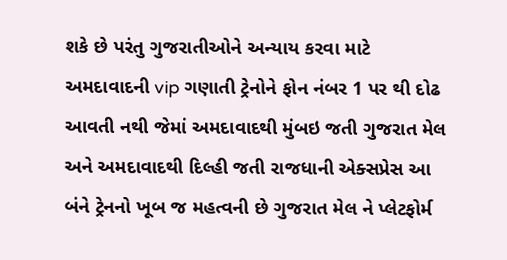શકે છે પરંતુ ગુજરાતીઓને અન્યાય કરવા માટે અમદાવાદની vip ગણાતી ટ્રેનોને ફોન નંબર 1 પર થી દોઢ આવતી નથી જેમાં અમદાવાદથી મુંબઇ જતી ગુજરાત મેલ અને અમદાવાદથી દિલ્હી જતી રાજધાની એક્સપ્રેસ આ બંને ટ્રેનનો ખૂબ જ મહત્વની છે ગુજરાત મેલ ને પ્લેટફોર્મ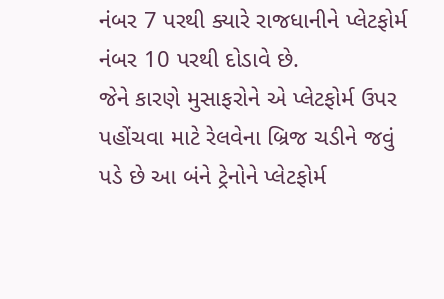નંબર 7 પરથી ક્યારે રાજધાનીને પ્લેટફોર્મ નંબર 10 પરથી દોડાવે છે.
જેને કારણે મુસાફરોને એ પ્લેટફોર્મ ઉપર પહોંચવા માટે રેલવેના બ્રિજ ચડીને જવું પડે છે આ બંને ટ્રેનોને પ્લેટફોર્મ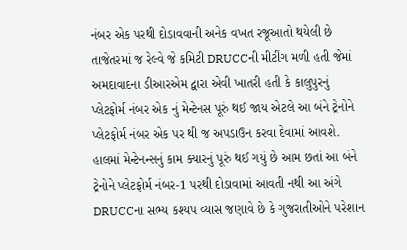નંબર એક પરથી દોડાવવાની અનેક વખત રજૂઆતો થયેલી છે તાજેતરમાં જ રેલ્વે જે કમિટી DRUCCની મીટીંગ મળી હતી જેમાં અમદાવાદના ડીઆરએમ દ્વારા એવી ખાતરી હતી કે કાલુપુરનું પ્લેટફોર્મ નંબર એક નું મેન્ટેનસ પૂરું થઈ જાય એટલે આ બંને ટ્રેનોને પ્લેટફોર્મ નંબર એક પર થી જ અપડાઉન કરવા દેવામાં આવશે.
હાલમાં મેન્ટેનન્સનું કામ ક્યારનું પૂરું થઈ ગયું છે આમ છતાં આ બંને ટ્રેનોને પ્લેટફોર્મ નંબર-1 પરથી દોડાવામાં આવતી નથી આ અંગે DRUCCના સભ્ય કશ્યપ વ્યાસ જણાવે છે કે ગુજરાતીઓને પરેશાન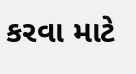કરવા માટે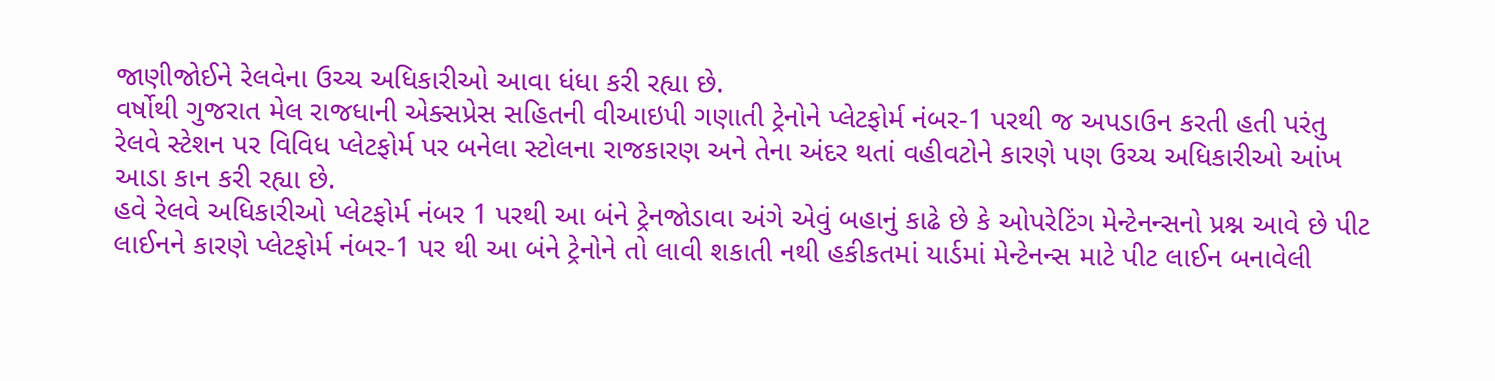જાણીજોઈને રેલવેના ઉચ્ચ અધિકારીઓ આવા ધંધા કરી રહ્યા છે.
વર્ષોથી ગુજરાત મેલ રાજધાની એક્સપ્રેસ સહિતની વીઆઇપી ગણાતી ટ્રેનોને પ્લેટફોર્મ નંબર-1 પરથી જ અપડાઉન કરતી હતી પરંતુ રેલવે સ્ટેશન પર વિવિધ પ્લેટફોર્મ પર બનેલા સ્ટોલના રાજકારણ અને તેના અંદર થતાં વહીવટોને કારણે પણ ઉચ્ચ અધિકારીઓ આંખ આડા કાન કરી રહ્યા છે.
હવે રેલવે અધિકારીઓ પ્લેટફોર્મ નંબર 1 પરથી આ બંને ટ્રેનજોડાવા અંગે એવું બહાનું કાઢે છે કે ઓપરેટિંગ મેન્ટેનન્સનો પ્રશ્ન આવે છે પીટ લાઈનને કારણે પ્લેટફોર્મ નંબર-1 પર થી આ બંને ટ્રેનોને તો લાવી શકાતી નથી હકીકતમાં યાર્ડમાં મેન્ટેનન્સ માટે પીટ લાઈન બનાવેલી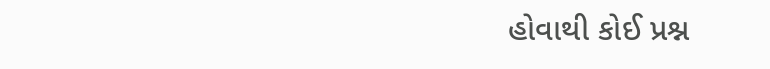હોવાથી કોઈ પ્રશ્ન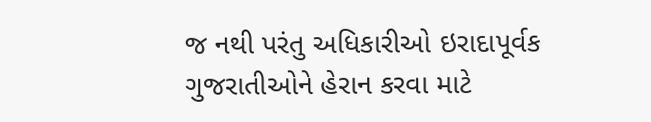જ નથી પરંતુ અધિકારીઓ ઇરાદાપૂર્વક ગુજરાતીઓને હેરાન કરવા માટે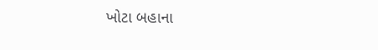ખોટા બહાના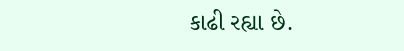કાઢી રહ્યા છે.